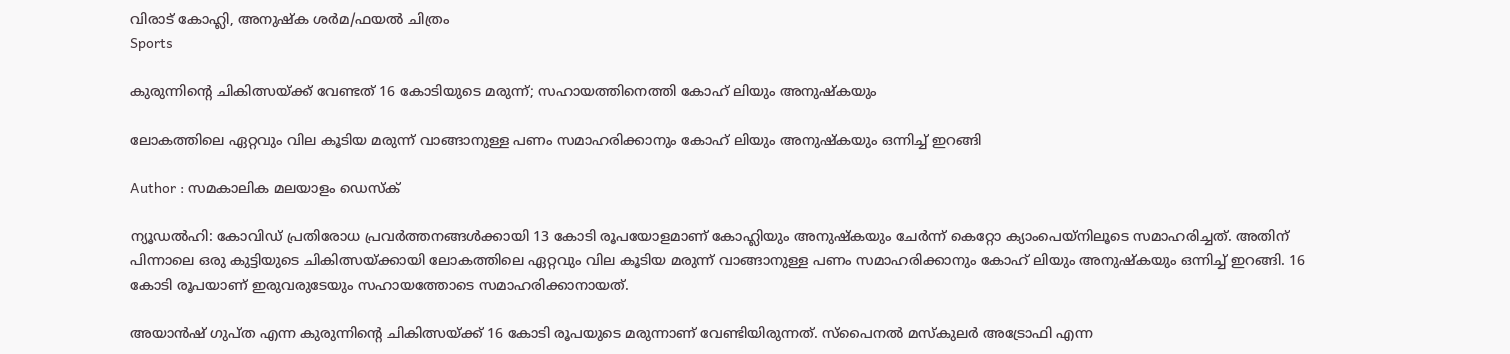വിരാട് കോഹ്ലി, അനുഷ്ക ശർമ/ഫയൽ ചിത്രം
Sports

കുരുന്നിന്റെ ചികിത്സയ്ക്ക് വേണ്ടത് 16 കോടിയുടെ മരുന്ന്; സഹായത്തിനെത്തി കോഹ് ലിയും അനുഷ്കയും

ലോകത്തിലെ ഏറ്റവും വില കൂടിയ മരുന്ന് വാങ്ങാനുള്ള പണം സമാഹരിക്കാനും കോഹ് ലിയും അനുഷ്കയും ഒന്നിച്ച് ഇറങ്ങി

Author : സമകാലിക മലയാളം ഡെസ്ക്

ന്യൂഡൽഹി: കോവിഡ് പ്രതിരോധ പ്രവർത്തനങ്ങൾക്കായി 13 കോടി രൂപയോളമാണ് കോഹ്ലിയും അനുഷ്കയും ചേർന്ന് കെറ്റോ ക്യാംപെയ്നിലൂടെ സമാഹരിച്ചത്. അതിന് പിന്നാലെ ഒരു കുട്ടിയുടെ ചികിത്സയ്ക്കായി ലോകത്തിലെ ഏറ്റവും വില കൂടിയ മരുന്ന് വാങ്ങാനുള്ള പണം സമാഹരിക്കാനും കോഹ് ലിയും അനുഷ്കയും ഒന്നിച്ച് ഇറങ്ങി. 16 കോടി രൂപയാണ് ഇരുവരുടേയും സഹായത്തോടെ സമാഹരിക്കാനായത്.

അയാൻഷ് ഗുപ്ത എന്ന കുരുന്നിന്റെ ചികിത്സയ്ക്ക് 16 കോടി രൂപയുടെ മരുന്നാണ് വേണ്ടിയിരുന്നത്. സ്പൈനൽ മസ്കുലർ അട്രോഫി എന്ന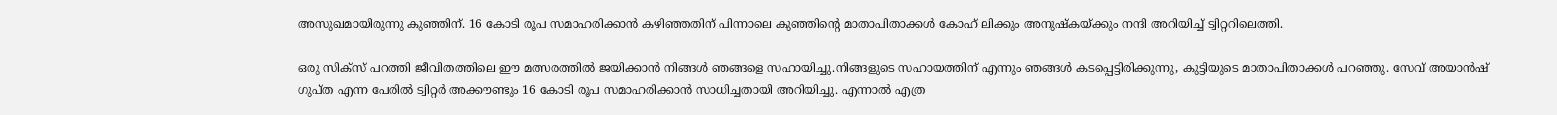അസുഖമായിരുന്നു കുഞ്ഞിന്. 16 കോടി രൂപ സമാഹരിക്കാൻ കഴിഞ്ഞതിന് പിന്നാലെ കുഞ്ഞിന്റെ മാതാപിതാക്കൾ കോഹ് ലിക്കും അനുഷ്കയ്ക്കും നന്ദി അറിയിച്ച് ട്വിറ്ററിലെത്തി.

ഒരു സിക്സ് പറത്തി ജീവിതത്തിലെ ഈ മത്സരത്തിൽ ജയിക്കാൻ നിങ്ങൾ ഞങ്ങളെ സഹായിച്ചു.നിങ്ങളുടെ സഹായത്തിന് എന്നും ഞങ്ങൾ കടപ്പെട്ടിരിക്കുന്നു, കുട്ടിയുടെ മാതാപിതാക്കൾ പറഞ്ഞു. സേവ് അയാൻഷ് ഗുപ്ത എന്ന പേരിൽ ട്വിറ്റർ അക്കൗണ്ടും 16 കോടി രൂപ സമാഹരിക്കാൻ സാധിച്ചതായി അറിയിച്ചു. എന്നാൽ എത്ര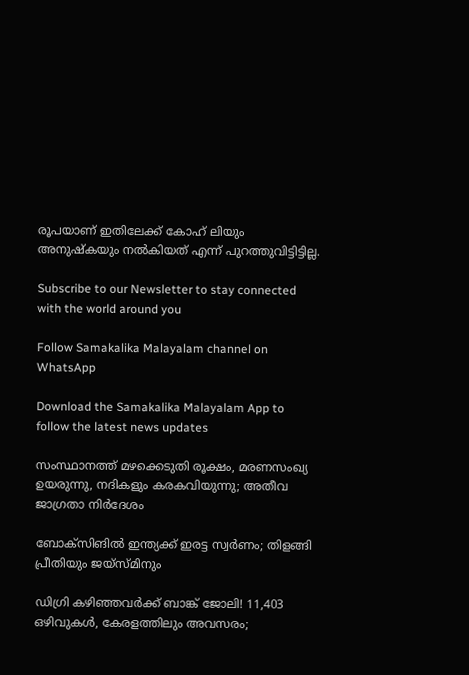രൂപയാണ് ഇതിലേക്ക് കോഹ് ലിയും അനുഷ്കയും നൽകിയത് എന്ന് പുറത്തുവിട്ടിട്ടില്ല.

Subscribe to our Newsletter to stay connected with the world around you

Follow Samakalika Malayalam channel on WhatsApp

Download the Samakalika Malayalam App to follow the latest news updates

സംസ്ഥാനത്ത് മഴക്കെടുതി രൂക്ഷം, മരണസംഖ്യ ഉയരുന്നു, നദികളും കരകവിയുന്നു; അതീവ ജാഗ്രതാ നിര്‍ദേശം

ബോക്‌സിങില്‍ ഇന്ത്യക്ക് ഇരട്ട സ്വര്‍ണം; തിളങ്ങി പ്രീതിയും ജയ്‌സ്മിനും

ഡിഗ്രി കഴിഞ്ഞവർക്ക് ബാങ്ക് ജോലി! 11,403 ഒഴിവുകൾ, കേരളത്തിലും അവസരം;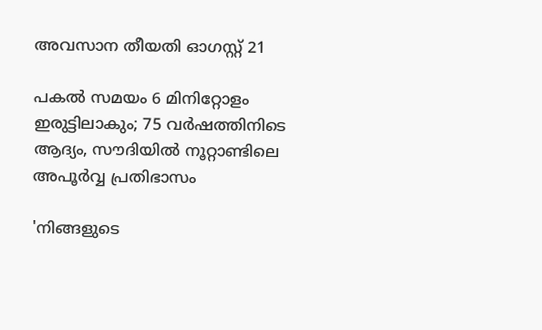അവസാന തീയതി ഓഗസ്റ്റ് 21

പകല്‍ സമയം 6 മിനിറ്റോളം ഇരുട്ടിലാകും; 75 വര്‍ഷത്തിനിടെ ആദ്യം, സൗദിയില്‍ നൂറ്റാണ്ടിലെ അപൂര്‍വ്വ പ്രതിഭാസം

'നിങ്ങളുടെ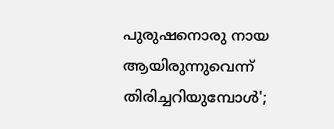പുരുഷനൊരു നായ ആയിരുന്നുവെന്ന് തിരിച്ചറിയുമ്പോള്‍';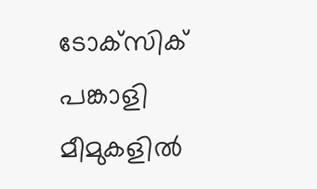ടോക്‌സിക് പങ്കാളി മീമുകളില്‍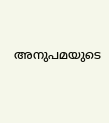അനുപമയുടെ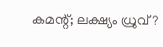കമന്റ്; ലക്ഷ്യം ധ്രുവ്?